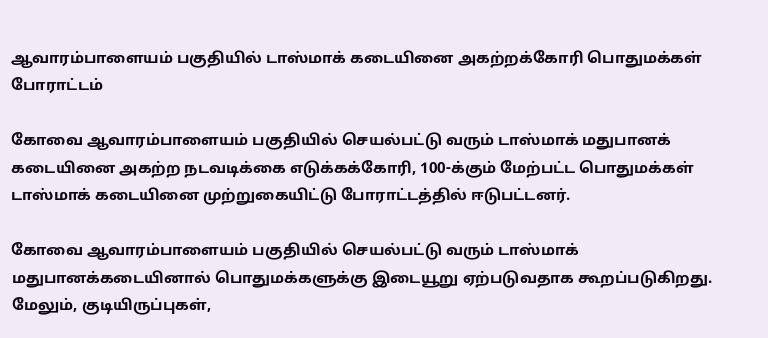ஆவாரம்பாளையம் பகுதியில் டாஸ்மாக் கடையினை அகற்றக்கோரி பொதுமக்கள் போராட்டம்

கோவை ஆவாரம்பாளையம் பகுதியில் செயல்பட்டு வரும் டாஸ்மாக் மதுபானக் கடையினை அகற்ற நடவடிக்கை எடுக்கக்கோரி, 100-க்கும் மேற்பட்ட பொதுமக்கள் டாஸ்மாக் கடையினை முற்றுகையிட்டு போராட்டத்தில் ஈடுபட்டனர்.

கோவை ஆவாரம்பாளையம் பகுதியில் செயல்பட்டு வரும் டாஸ்மாக் மதுபானக்கடையினால் பொதுமக்களுக்கு இடையூறு ஏற்படுவதாக கூறப்படுகிறது. மேலும், குடியிருப்புகள்,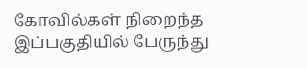கோவில்கள் நிறைந்த இப்பகுதியில் பேருந்து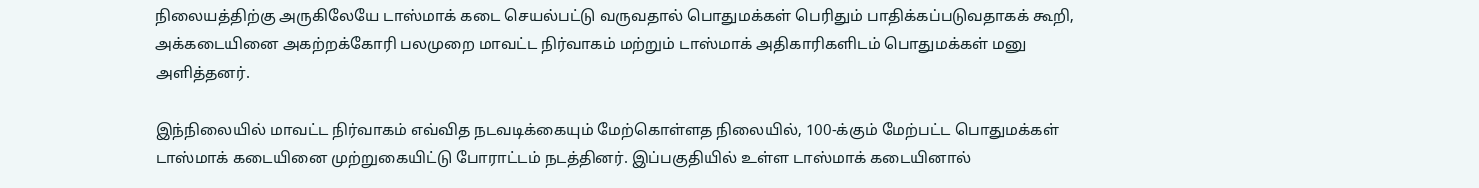நிலையத்திற்கு அருகிலேயே டாஸ்மாக் கடை செயல்பட்டு வருவதால் பொதுமக்கள் பெரிதும் பாதிக்கப்படுவதாகக் கூறி, அக்கடையினை அகற்றக்கோரி பலமுறை மாவட்ட நிர்வாகம் மற்றும் டாஸ்மாக் அதிகாரிகளிடம் பொதுமக்கள் மனு அளித்தனர்.

இந்நிலையில் மாவட்ட நிர்வாகம் எவ்வித நடவடிக்கையும் மேற்கொள்ளத நிலையில், 100-க்கும் மேற்பட்ட பொதுமக்கள் டாஸ்மாக் கடையினை முற்றுகையிட்டு போராட்டம் நடத்தினர். இப்பகுதியில் உள்ள டாஸ்மாக் கடையினால்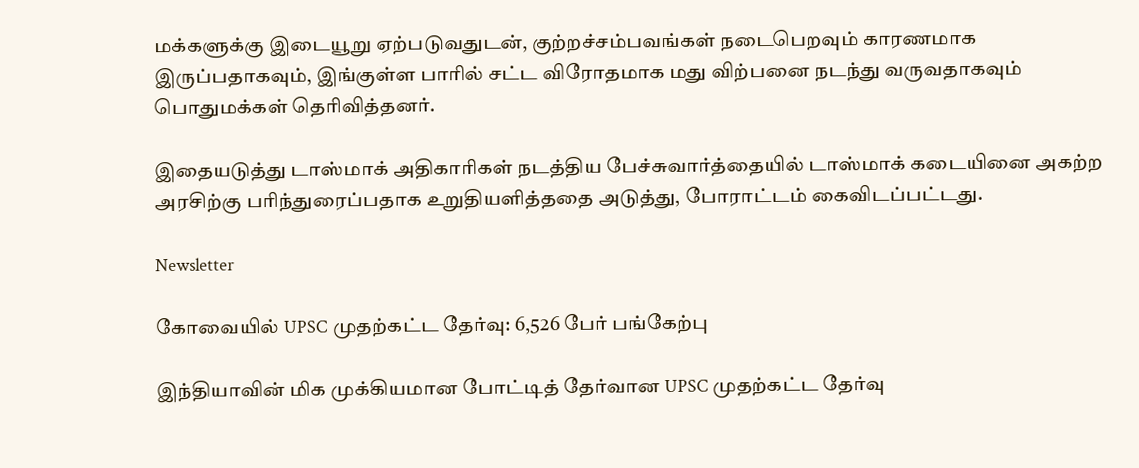மக்களுக்கு இடையூறு ஏற்படுவதுடன், குற்றச்சம்பவங்கள் நடைபெறவும் காரணமாக இருப்பதாகவும், இங்குள்ள பாரில் சட்ட விரோதமாக மது விற்பனை நடந்து வருவதாகவும் பொதுமக்கள் தெரிவித்தனர்.

இதையடுத்து டாஸ்மாக் அதிகாரிகள் நடத்திய பேச்சுவார்த்தையில் டாஸ்மாக் கடையினை அகற்ற அரசிற்கு பரிந்துரைப்பதாக உறுதியளித்ததை அடுத்து, போராட்டம் கைவிடப்பட்டது.

Newsletter

கோவையில் UPSC முதற்கட்ட தேர்வு: 6,526 பேர் பங்கேற்பு

இந்தியாவின் மிக முக்கியமான போட்டித் தேர்வான UPSC முதற்கட்ட தேர்வு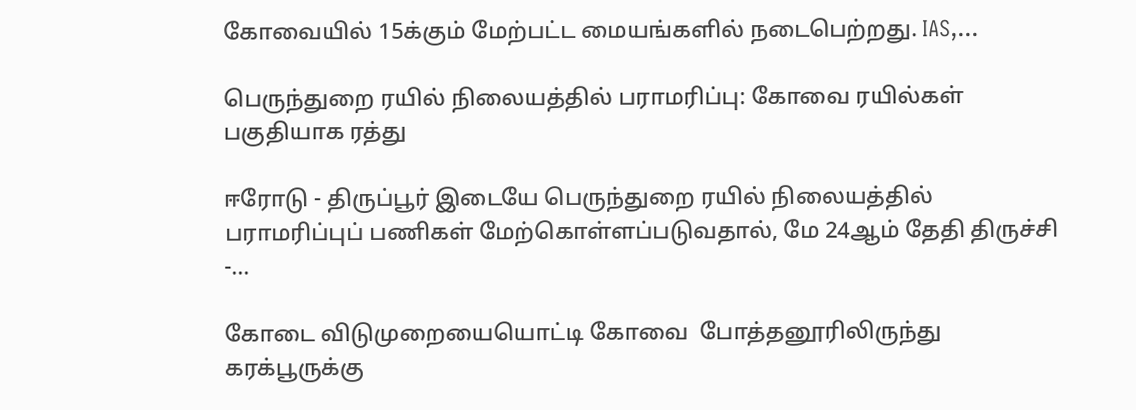கோவையில் 15க்கும் மேற்பட்ட மையங்களில் நடைபெற்றது. IAS,...

பெருந்துறை ரயில் நிலையத்தில் பராமரிப்பு: கோவை ரயில்கள் பகுதியாக ரத்து

ஈரோடு - திருப்பூர் இடையே பெருந்துறை ரயில் நிலையத்தில் பராமரிப்புப் பணிகள் மேற்கொள்ளப்படுவதால், மே 24ஆம் தேதி திருச்சி -...

கோடை விடுமுறையையொட்டி கோவை  போத்தனூரிலிருந்து கரக்பூருக்கு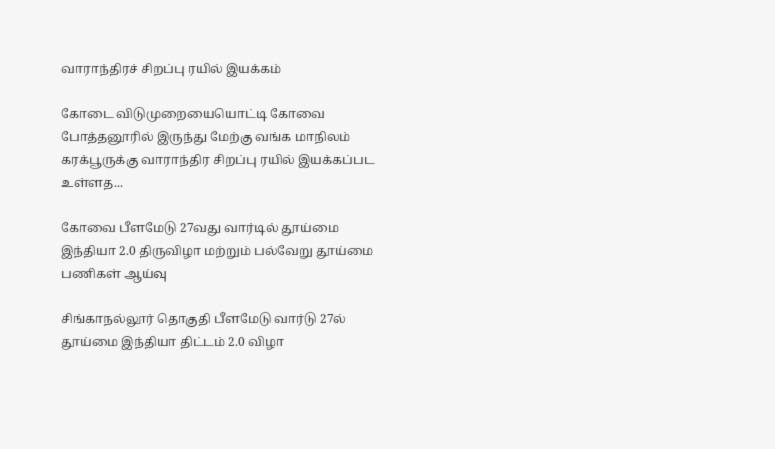வாராந்திரச் சிறப்பு ரயில் இயக்கம்

கோடை விடுமுறையையொட்டி கோவை  போத்தனூரில் இருந்து மேற்கு வங்க மாநிலம் கரக்பூருக்கு வாராந்திர சிறப்பு ரயில் இயக்கப்பட உள்ளத...

கோவை பீளமேடு 27வது வார்டில் தூய்மை இந்தியா 2.0 திருவிழா மற்றும் பல்வேறு தூய்மை பணிகள் ஆய்வு

சிங்காநல்லூர் தொகுதி பீளமேடு வார்டு 27ல் தூய்மை இந்தியா திட்டம் 2.0 விழா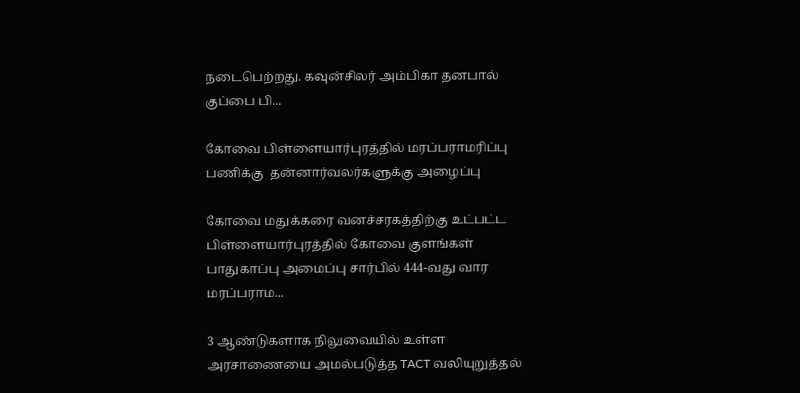நடைபெற்றது. கவுன்சிலர் அம்பிகா தனபால் குப்பை பி...

கோவை பிள்ளையார்புரத்தில் மரப்பராமரிப்பு பணிக்கு  தன்னார்வலர்களுக்கு அழைப்பு

கோவை மதுக்கரை வனச்சரகத்திற்கு உட்பட்ட பிள்ளையார்புரத்தில் கோவை குளங்கள் பாதுகாப்பு அமைப்பு சார்பில் 444-வது வார மரப்பராம...

3 ஆண்டுகளாக நிலுவையில் உள்ள அரசாணையை அமல்படுத்த TACT வலியுறுத்தல்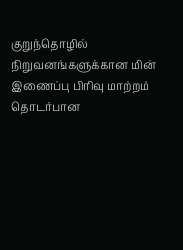குறுந்தொழில் நிறுவனங்களுக்கான மின் இணைப்பு பிரிவு மாற்றம் தொடர்பான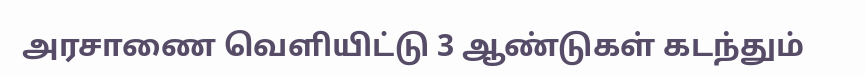அரசாணை வெளியிட்டு 3 ஆண்டுகள் கடந்தும்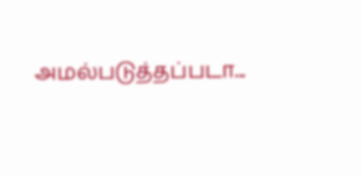அமல்படுத்தப்படா...